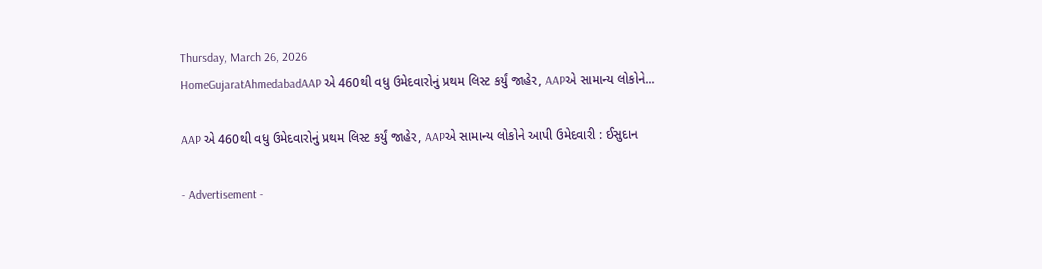Thursday, March 26, 2026
HomeGujaratAhmedabadAAP એ 460થી વધુ ઉમેદવારોનું પ્રથમ લિસ્ટ કર્યું જાહેર, AAPએ સામાન્ય લોકોને...

AAP એ 460થી વધુ ઉમેદવારોનું પ્રથમ લિસ્ટ કર્યું જાહેર, AAPએ સામાન્ય લોકોને આપી ઉમેદવારી : ઈસુદાન

- Advertisement -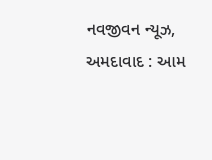નવજીવન ન્યૂઝ, અમદાવાદ : આમ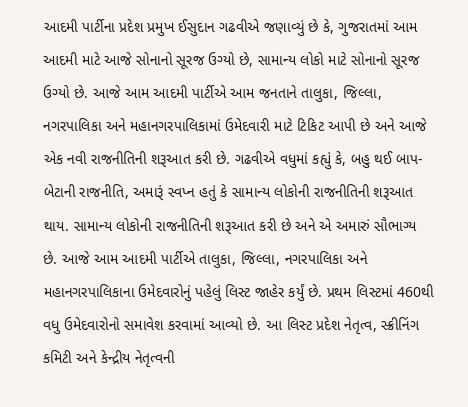આદમી પાર્ટીના પ્રદેશ પ્રમુખ ઈસુદાન ગઢવીએ જણાવ્યું છે કે, ગુજરાતમાં આમ આદમી માટે આજે સોનાનો સૂરજ ઉગ્યો છે, સામાન્ય લોકો માટે સોનાનો સૂરજ ઉગ્યો છે. આજે આમ આદમી પાર્ટીએ આમ જનતાને તાલુકા, જિલ્લા, નગરપાલિકા અને મહાનગરપાલિકામાં ઉમેદવારી માટે ટિકિટ આપી છે અને આજે એક નવી રાજનીતિની શરૂઆત કરી છે. ગઢવીએ વધુમાં કહ્યું કે, બહુ થઈ બાપ-બેટાની રાજનીતિ, અમારૂં સ્વપ્ન હતું કે સામાન્ય લોકોની રાજનીતિની શરૂઆત થાય. સામાન્ય લોકોની રાજનીતિની શરૂઆત કરી છે અને એ અમારું સૌભાગ્ય છે. આજે આમ આદમી પાર્ટીએ તાલુકા, જિલ્લા, નગરપાલિકા અને મહાનગરપાલિકાના ઉમેદવારોનું પહેલું લિસ્ટ જાહેર કર્યું છે. પ્રથમ લિસ્ટમાં 460થી વધુ ઉમેદવારોનો સમાવેશ કરવામાં આવ્યો છે. આ લિસ્ટ પ્રદેશ નેતૃત્વ, સ્ક્રીનિંગ કમિટી અને કેન્દ્રીય નેતૃત્વની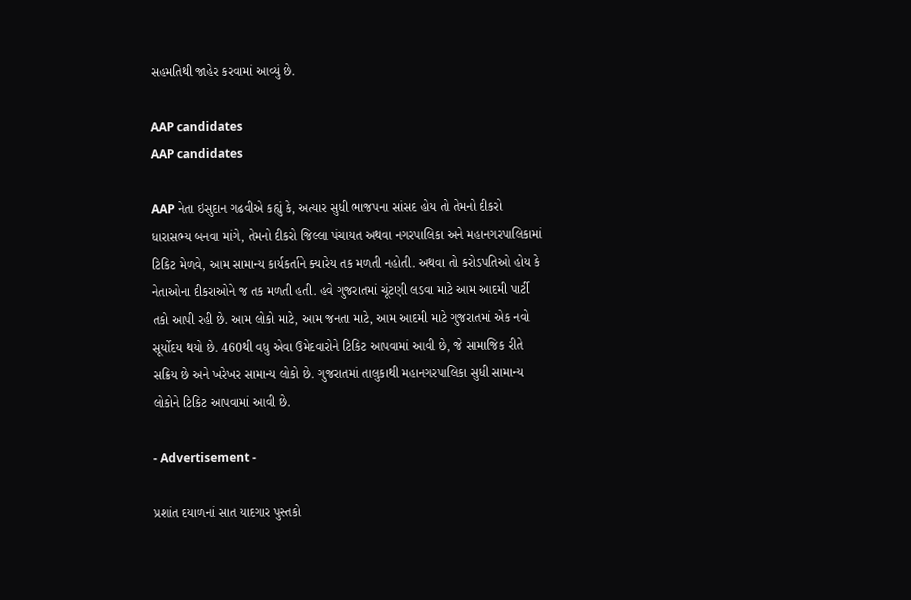સહમતિથી જાહેર કરવામાં આવ્યું છે.

AAP candidates
AAP candidates

AAP નેતા ઇસુદાન ગઢવીએ કહ્યું કે, અત્યાર સુધી ભાજપના સાંસદ હોય તો તેમનો દીકરો ધારાસભ્ય બનવા માંગે, તેમનો દીકરો જિલ્લા પંચાયત અથવા નગરપાલિકા અને મહાનગરપાલિકામાં ટિકિટ મેળવે, આમ સામાન્ય કાર્યકર્તાને ક્યારેય તક મળતી નહોતી. અથવા તો કરોડપતિઓ હોય કે નેતાઓના દીકરાઓને જ તક મળતી હતી. હવે ગુજરાતમાં ચૂંટણી લડવા માટે આમ આદમી પાર્ટી તકો આપી રહી છે. આમ લોકો માટે, આમ જનતા માટે, આમ આદમી માટે ગુજરાતમાં એક નવો સૂર્યોદય થયો છે. 460થી વધુ એવા ઉમેદવારોને ટિકિટ આપવામાં આવી છે, જે સામાજિક રીતે સક્રિય છે અને ખરેખર સામાન્ય લોકો છે. ગુજરાતમાં તાલુકાથી મહાનગરપાલિકા સુધી સામાન્ય લોકોને ટિકિટ આપવામાં આવી છે.

- Advertisement -

પ્રશાંત દયાળનાં સાત યાદગાર પુસ્તકો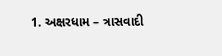1. અક્ષરધામ – ત્રાસવાદી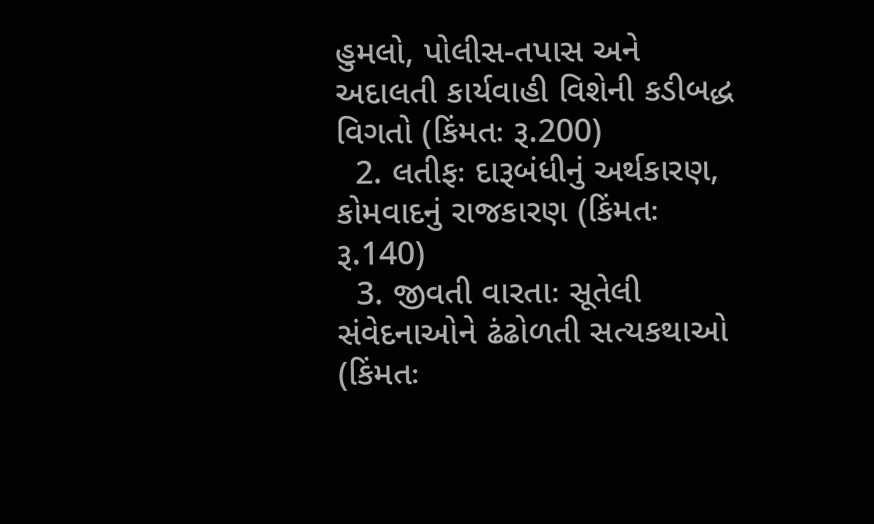હુમલો, પોલીસ-તપાસ અને અદાલતી કાર્યવાહી વિશેની કડીબદ્ધ વિગતો (કિંમતઃ રૂ.200)
  2. લતીફઃ દારૂબંધીનું અર્થકારણ, કોમવાદનું રાજકારણ (કિંમતઃ રૂ.140)
  3. જીવતી વારતાઃ સૂતેલી સંવેદનાઓને ઢંઢોળતી સત્યકથાઓ (કિંમતઃ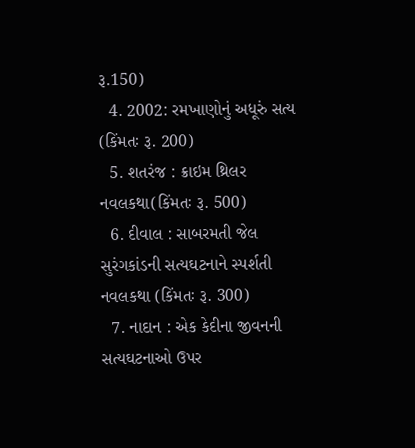રૂ.150)
  4. 2002: રમખાણોનું અધૂરું સત્ય (કિંમતઃ રૂ. 200)
  5. શતરંજ : ક્રાઇમ થ્રિલર નવલકથા(કિંમતઃ રૂ. 500)
  6. દીવાલ : સાબરમતી જેલ સુરંગકાંડની સત્યઘટનાને સ્પર્શતી નવલકથા (કિંમતઃ રૂ. 300)
  7. નાદાન : એક કેદીના જીવનની સત્યઘટનાઓ ઉપર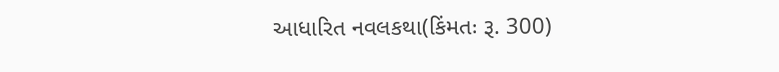આધારિત નવલકથા(કિંમતઃ રૂ. 300)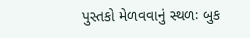પુસ્તકો મેળવવાનું સ્થળઃ બુક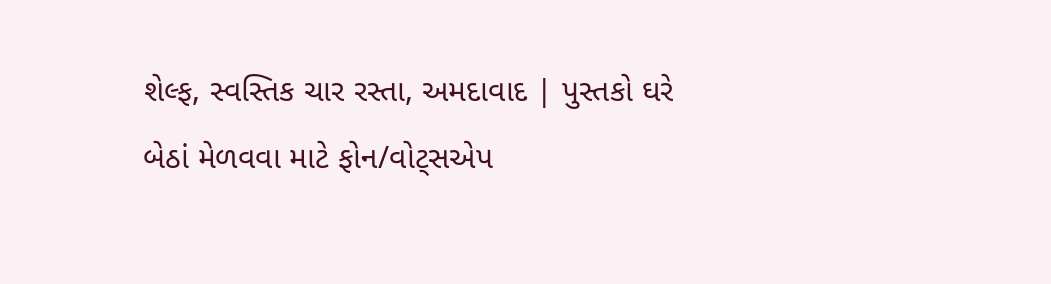શેલ્ફ, સ્વસ્તિક ચાર રસ્તા, અમદાવાદ | પુસ્તકો ઘરે બેઠાં મેળવવા માટે ફોન/વોટ્સએપ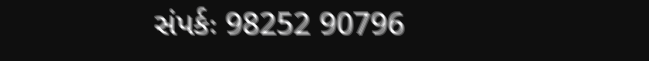સંપર્કઃ 98252 90796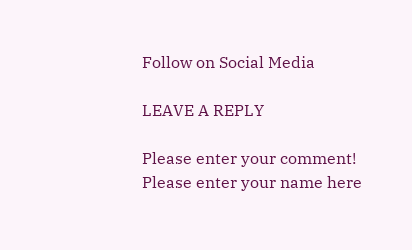Follow on Social Media

LEAVE A REPLY

Please enter your comment!
Please enter your name here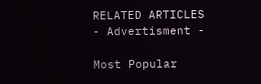RELATED ARTICLES
- Advertisment -

Most Popular